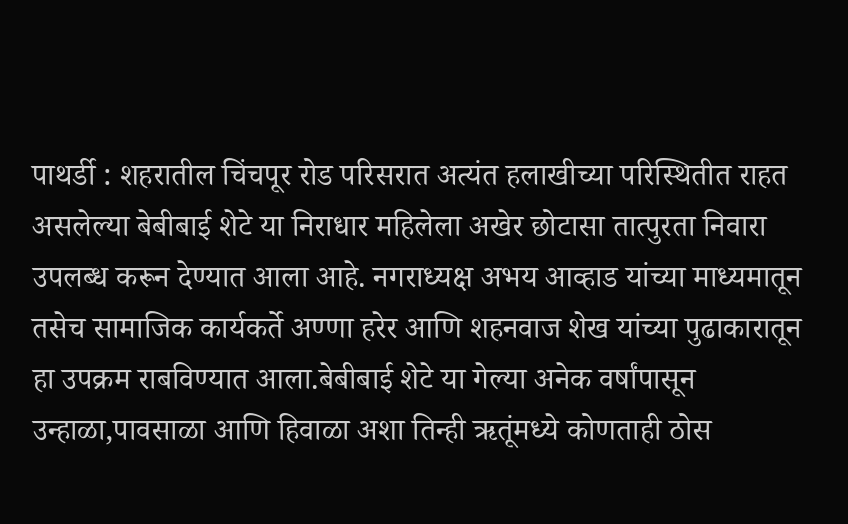पाथर्डी : शहरातील चिंचपूर रोड परिसरात अत्यंत हलाखीच्या परिस्थितीत राहत असलेल्या बेबीबाई शेटे या निराधार महिलेला अखेर छोटासा तात्पुरता निवारा उपलब्ध करून देण्यात आला आहे. नगराध्यक्ष अभय आव्हाड यांच्या माध्यमातून तसेच सामाजिक कार्यकर्ते अण्णा हरेर आणि शहनवाज शेख यांच्या पुढाकारातून हा उपक्रम राबविण्यात आला.बेबीबाई शेटे या गेल्या अनेक वर्षांपासून उन्हाळा,पावसाळा आणि हिवाळा अशा तिन्ही ऋतूंमध्ये कोणताही ठोस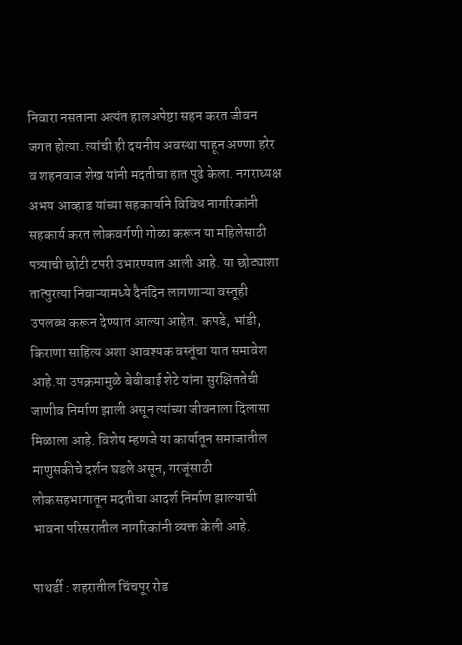निवारा नसताना अत्यंत हालअपेष्टा सहन करत जीवन जगत होत्या. त्यांची ही दयनीय अवस्था पाहून अण्णा हरेर व शहनवाज शेख यांनी मदतीचा हात पुढे केला. नगराध्यक्ष अभय आव्हाड यांच्या सहकार्याने विविध नागरिकांनी सहकार्य करत लोकवर्गणी गोळा करून या महिलेसाठी पत्र्याची छोटी टपरी उभारण्यात आली आहे. या छोट्याशा तात्पुरत्या निवाऱ्यामध्ये दैनंदिन लागणाऱ्या वस्तूही उपलब्ध करून देण्यात आल्या आहेत. कपडे, भांडी, किराणा साहित्य अशा आवश्यक वस्तूंचा यात समावेश आहे.या उपक्रमामुळे बेबीबाई शेटे यांना सुरक्षिततेची जाणीव निर्माण झाली असून त्यांच्या जीवनाला दिलासा मिळाला आहे. विशेष म्हणजे या कार्यातून समाजातील माणुसकीचे दर्शन घडले असून, गरजूंसाठी लोकसहभागातून मदतीचा आदर्श निर्माण झाल्याची भावना परिसरातील नागरिकांनी व्यक्त केली आहे.

पाथर्डी : शहरातील चिंचपूर रोड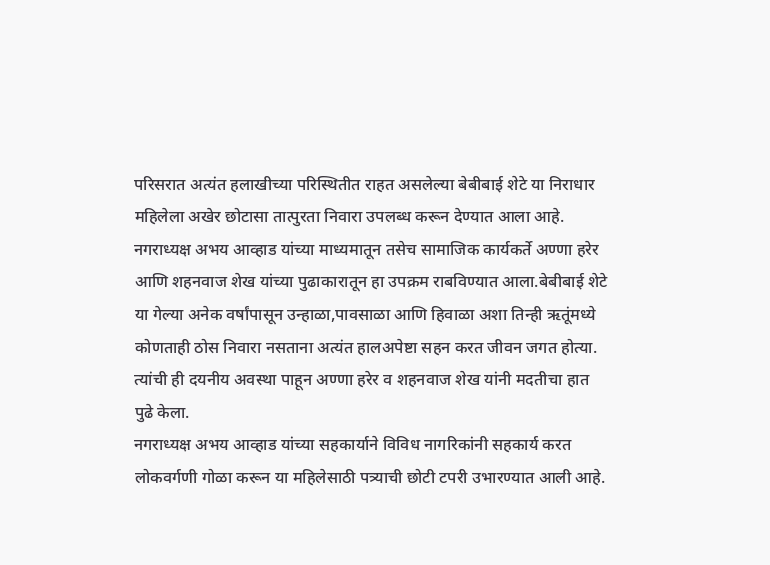परिसरात अत्यंत हलाखीच्या परिस्थितीत राहत असलेल्या बेबीबाई शेटे या निराधार महिलेला अखेर छोटासा तात्पुरता निवारा उपलब्ध करून देण्यात आला आहे. नगराध्यक्ष अभय आव्हाड यांच्या माध्यमातून तसेच सामाजिक कार्यकर्ते अण्णा हरेर आणि शहनवाज शेख यांच्या पुढाकारातून हा उपक्रम राबविण्यात आला.बेबीबाई शेटे या गेल्या अनेक वर्षांपासून उन्हाळा,पावसाळा आणि हिवाळा अशा तिन्ही ऋतूंमध्ये कोणताही ठोस निवारा नसताना अत्यंत हालअपेष्टा सहन करत जीवन जगत होत्या. त्यांची ही दयनीय अवस्था पाहून अण्णा हरेर व शहनवाज शेख यांनी मदतीचा हात पुढे केला.
नगराध्यक्ष अभय आव्हाड यांच्या सहकार्याने विविध नागरिकांनी सहकार्य करत लोकवर्गणी गोळा करून या महिलेसाठी पत्र्याची छोटी टपरी उभारण्यात आली आहे.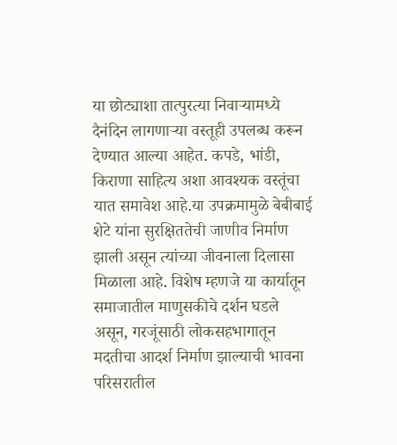या छोट्याशा तात्पुरत्या निवाऱ्यामध्ये दैनंदिन लागणाऱ्या वस्तूही उपलब्ध करून देण्यात आल्या आहेत. कपडे, भांडी, किराणा साहित्य अशा आवश्यक वस्तूंचा यात समावेश आहे.या उपक्रमामुळे बेबीबाई शेटे यांना सुरक्षिततेची जाणीव निर्माण झाली असून त्यांच्या जीवनाला दिलासा मिळाला आहे. विशेष म्हणजे या कार्यातून समाजातील माणुसकीचे दर्शन घडले असून, गरजूंसाठी लोकसहभागातून मदतीचा आदर्श निर्माण झाल्याची भावना परिसरातील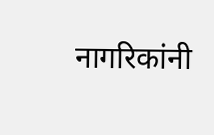नागरिकांनी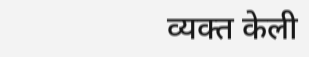व्यक्त केली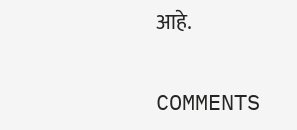आहे.

COMMENTS